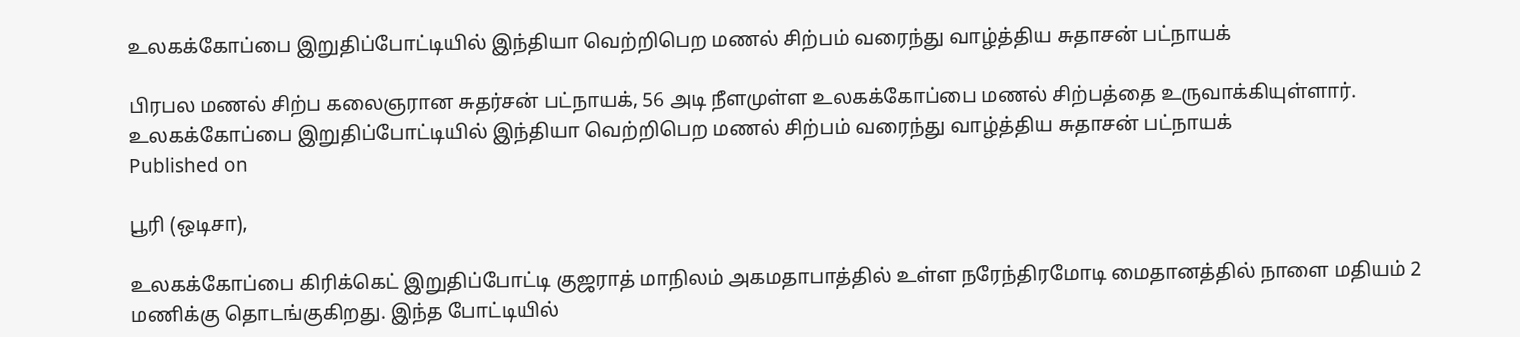உலகக்கோப்பை இறுதிப்போட்டியில் இந்தியா வெற்றிபெற மணல் சிற்பம் வரைந்து வாழ்த்திய சுதாசன் பட்நாயக்

பிரபல மணல் சிற்ப கலைஞரான சுதர்சன் பட்நாயக், 56 அடி நீளமுள்ள உலகக்கோப்பை மணல் சிற்பத்தை உருவாக்கியுள்ளார்.
உலகக்கோப்பை இறுதிப்போட்டியில் இந்தியா வெற்றிபெற மணல் சிற்பம் வரைந்து வாழ்த்திய சுதாசன் பட்நாயக்
Published on

பூரி (ஒடிசா),

உலகக்கோப்பை கிரிக்கெட் இறுதிப்போட்டி குஜராத் மாநிலம் அகமதாபாத்தில் உள்ள நரேந்திரமோடி மைதானத்தில் நாளை மதியம் 2 மணிக்கு தொடங்குகிறது. இந்த போட்டியில்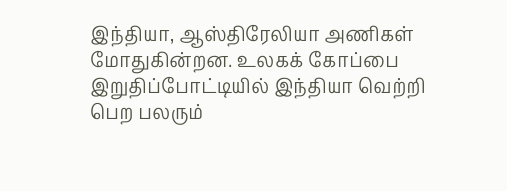இந்தியா, ஆஸ்திரேலியா அணிகள் மோதுகின்றன. உலகக் கோப்பை இறுதிப்போட்டியில் இந்தியா வெற்றி பெற பலரும்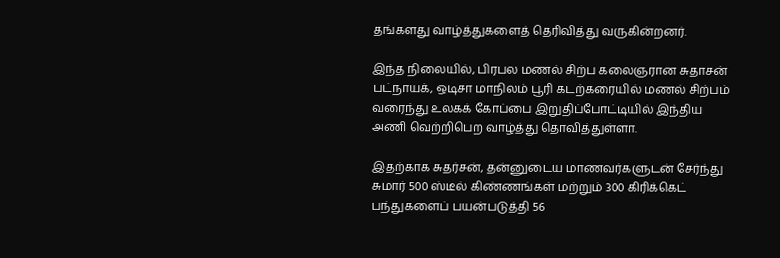தங்களது வாழ்த்துகளைத் தெரிவித்து வருகின்றனர்.

இந்த நிலையில், பிரபல மணல் சிற்ப கலைஞரான சுதாசன் பட்நாயக், ஒடிசா மாநிலம் பூரி கடற்கரையில் மணல் சிற்பம் வரைந்து உலகக் கோப்பை இறுதிப்போட்டியில் இந்திய அணி வெற்றிபெற வாழ்த்து தொவித்துள்ளா.

இதற்காக சுதர்சன், தன்னுடைய மாணவர்களுடன் சேர்ந்து சுமார் 500 ஸ்டீல் கிண்ணங்கள் மற்றும் 300 கிரிக்கெட் பந்துகளைப் பயன்படுத்தி 56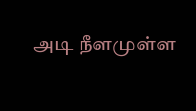அடி நீளமுள்ள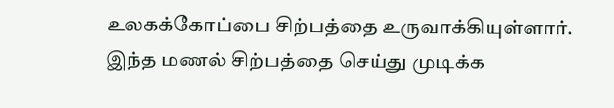உலகக்கோப்பை சிற்பத்தை உருவாக்கியுள்ளார். இந்த மணல் சிற்பத்தை செய்து முடிக்க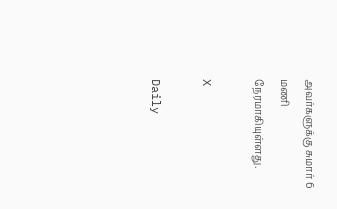அவர்களுக்கு சுமார் 6 மணி நேரமாகியுள்ளது.

X

Daily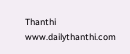Thanthi
www.dailythanthi.com